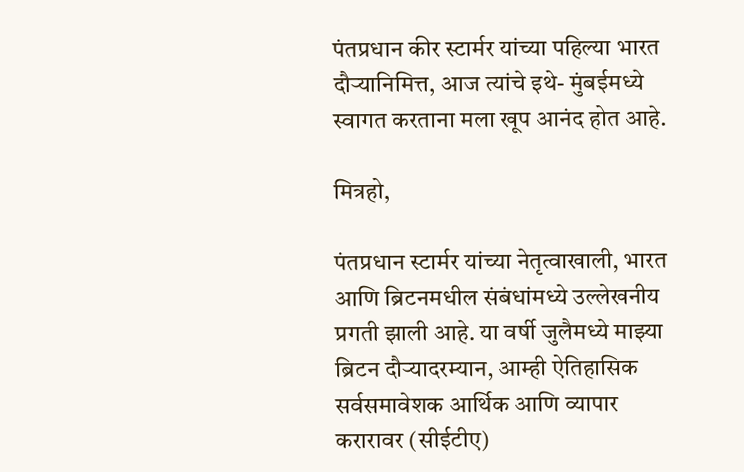पंतप्रधान कीर स्टार्मर यांच्या पहिल्या भारत दौऱ्यानिमित्त, आज त्यांचे इथे- मुंबईमध्ये स्वागत करताना मला खूप आनंद होत आहे.

मित्रहो,

पंतप्रधान स्टार्मर यांच्या नेतृत्वाखाली, भारत आणि ब्रिटनमधील संबंधांमध्ये उल्लेखनीय प्रगती झाली आहे. या वर्षी जुलैमध्ये माझ्या ब्रिटन दौऱ्यादरम्यान, आम्ही ऐतिहासिक सर्वसमावेशक आर्थिक आणि व्यापार करारावर (सीईटीए)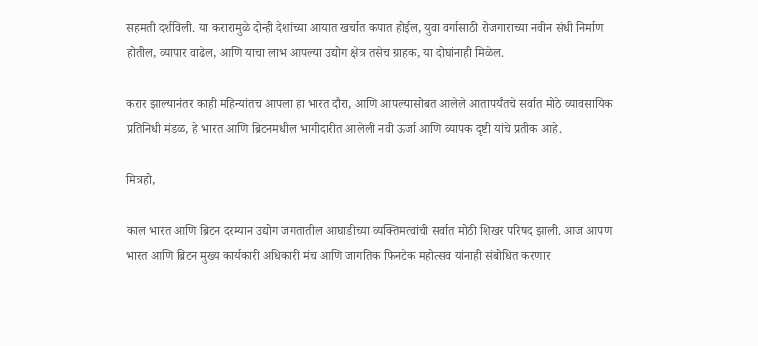सहमती दर्शविली. या करारामुळे दोन्ही देशांच्या आयात खर्चात कपात होईल, युवा वर्गासाठी रोजगाराच्या नवीन संधी निर्माण होतील, व्यापार वाढेल, आणि याचा लाभ आपल्या उद्योग क्षेत्र तसेच ग्राहक, या दोघांनाही मिळेल.

करार झाल्यानंतर काही महिन्यांतच आपला हा भारत दौरा, आणि आपल्यासोबत आलेले आतापर्यंतचे सर्वात मोठे व्यावसायिक प्रतिनिधी मंडळ, हे भारत आणि ब्रिटनमधील भागीदारीत आलेली नवी ऊर्जा आणि व्यापक दृष्टी यांचे प्रतीक आहे.

मित्रहो,

काल भारत आणि ब्रिटन दरम्यान उद्योग जगतातील आघाडीच्या व्यक्तिमत्वांची सर्वात मोठी शिखर परिषद झाली. आज आपण भारत आणि ब्रिटन मुख्य कार्यकारी अधिकारी मंच आणि जागतिक फिनटेक महोत्सव यांनाही संबोधित करणार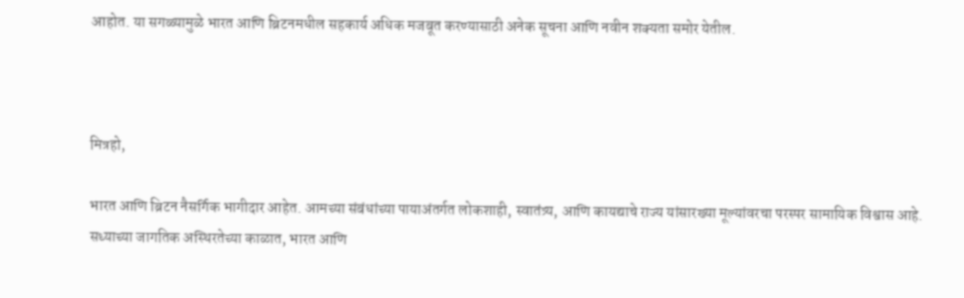आहोत. या सगळ्यामुळे भारत आणि ब्रिटनमधील सहकार्य अधिक मजबूत करण्यासाठी अनेक सूचना आणि नवीन शक्यता समोर येतील.



मित्रहो,

भारत आणि ब्रिटन नैसर्गिक भागीदार आहेत. आमच्या संबंधांच्या पायाअंतर्गत लोकशाही, स्वातंत्र्य, आणि कायद्याचे राज्य यांसारख्या मूल्यांवरचा परस्पर सामायिक विश्वास आहे. सध्याच्या जागतिक अस्थिरतेच्या काळात, भारत आणि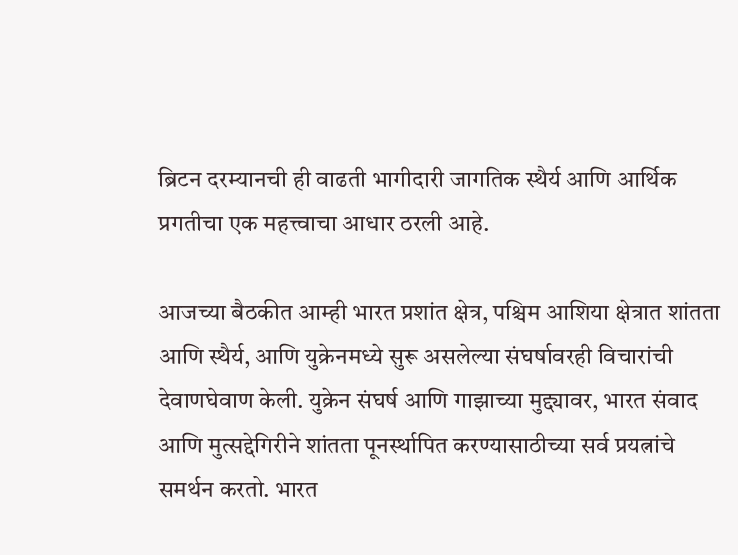ब्रिटन दरम्यानची ही वाढती भागीदारी जागतिक स्थैर्य आणि आर्थिक प्रगतीचा एक महत्त्वाचा आधार ठरली आहे.

आजच्या बैठकीत आम्ही भारत प्रशांत क्षेत्र, पश्चिम आशिया क्षेत्रात शांतता आणि स्थैर्य, आणि युक्रेनमध्ये सुरू असलेल्या संघर्षावरही विचारांची देवाणघेवाण केली. युक्रेन संघर्ष आणि गाझाच्या मुद्द्यावर, भारत संवाद आणि मुत्सद्देगिरीने शांतता पूनर्स्थापित करण्यासाठीच्या सर्व प्रयत्नांचे समर्थन करतो. भारत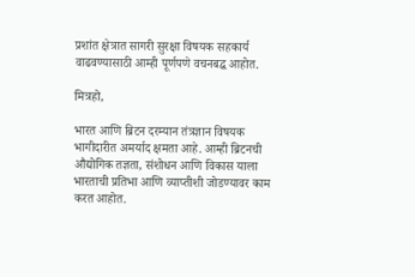प्रशांत क्षेत्रात सागरी सुरक्षा विषयक सहकार्य वाढवण्यासाठी आम्ही पूर्णपणे वचनबद्ध आहोत.

मित्रहो,

भारत आणि ब्रिटन दरम्यान तंत्रज्ञान विषयक भागीदारीत अमर्याद क्षमता आहे. आम्ही ब्रिटनची औद्योगिक तज्ञता, संशोधन आणि विकास याला भारताची प्रतिभा आणि व्याप्तीशी जोडण्यावर काम करत आहोत.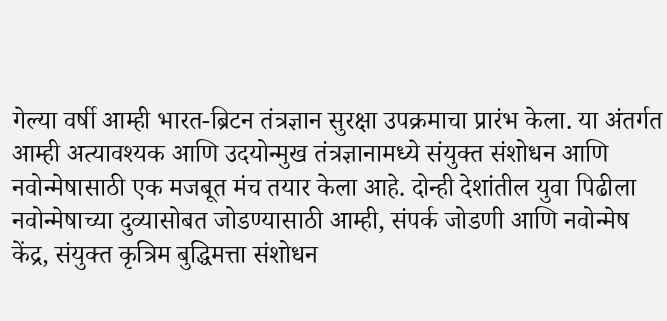गेल्या वर्षी आम्ही भारत-ब्रिटन तंत्रज्ञान सुरक्षा उपक्रमाचा प्रारंभ केला. या अंतर्गत आम्ही अत्यावश्यक आणि उदयोन्मुख तंत्रज्ञानामध्ये संयुक्त संशोधन आणि नवोन्मेषासाठी एक मजबूत मंच तयार केला आहे. दोन्ही देशांतील युवा पिढीला नवोन्मेषाच्या दुव्यासोबत जोडण्यासाठी आम्ही, संपर्क जोडणी आणि नवोन्मेष केंद्र, संयुक्त कृत्रिम बुद्धिमत्ता संशोधन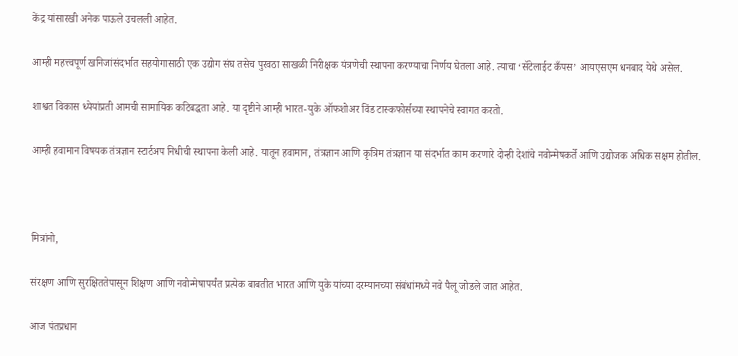केंद्र यांसारखी अनेक पाऊले उचलली आहेत.

आम्ही महत्त्वपूर्ण खनिजांसंदर्भात सहयोगासाठी एक उद्योग संघ तसेच पुरवठा साखळी निरीक्षक यंत्रणेची स्थापना करण्याचा निर्णय घेतला आहे. त्याचा ‘सॅटेलाईट कँपस’ आयएसएम धनबाद येथे असेल.

शाश्वत विकास ध्येयांप्रती आमची सामायिक कटिबद्धता आहे. या दृष्टीने आम्ही भारत-युके ऑफशोअर विंड टास्कफोर्सच्या स्थापनेचे स्वागत करतो.

आम्ही हवामान विषयक तंत्रज्ञान स्टार्टअप निधीची स्थापना केली आहे. यातून हवामान, तंत्रज्ञान आणि कृत्रिम तंत्रज्ञान या संदर्भात काम करणारे दोन्ही देशांचे नवोन्मेषकर्ते आणि उद्योजक अधिक सक्षम होतील.



मित्रांनो,

संरक्षण आणि सुरक्षिततेपासून शिक्षण आणि नवोन्मेषापर्यंत प्रत्येक बाबतीत भारत आणि युके यांच्या दरम्यानच्या संबंधांमध्ये नवे पैलू जोडले जात आहेत.

आज पंतप्रधान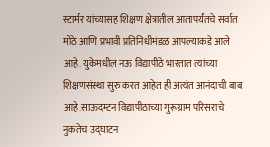स्टार्मर यांच्यासह शिक्षण क्षेत्रातील आतापर्यंतचे सर्वात मोठे आणि प्रभावी प्रतिनिधीमंडळ आपल्याकडे आले आहे. युकेमधील नऊ विद्यापीठे भारतात त्यांच्या शिक्षणसंस्था सुरु करत आहेत ही अत्यंत आनंदाची बाब आहे.साऊदम्टन विद्यापीठाच्या गुरूग्राम परिसराचे नुकतेच उद्घाटन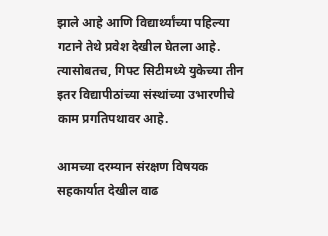झाले आहे आणि विद्यार्थ्यांच्या पहिल्या गटाने तेथे प्रवेश देखील घेतला आहे. त्यासोबतच, गिफ्ट सिटीमध्ये युकेच्या तीन इतर विद्यापीठांच्या संस्थांच्या उभारणीचे काम प्रगतिपथावर आहे.

आमच्या दरम्यान संरक्षण विषयक सहकार्यात देखील वाढ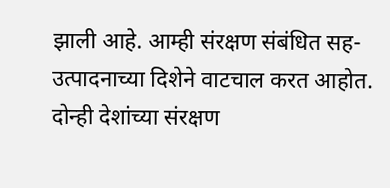झाली आहे. आम्ही संरक्षण संबंधित सह-उत्पादनाच्या दिशेने वाटचाल करत आहोत. दोन्ही देशांच्या संरक्षण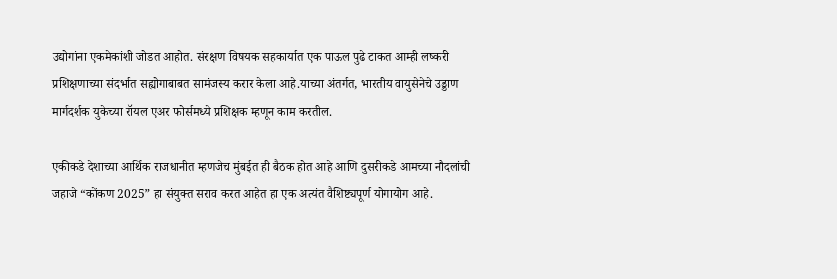उद्योगांना एकमेकांशी जोडत आहोत. संरक्षण विषयक सहकार्यात एक पाऊल पुढे टाकत आम्ही लष्करी प्रशिक्षणाच्या संदर्भात सह्योगाबाबत सामंजस्य करार केला आहे.याच्या अंतर्गत, भारतीय वायुसेनेचे उड्डाण मार्गदर्शक युकेच्या रॉयल एअर फोर्समध्ये प्रशिक्षक म्हणून काम करतील.

एकीकडे देशाच्या आर्थिक राजधानीत म्हणजेच मुंबईत ही बैठक होत आहे आणि दुसरीकडे आमच्या नौदलांची जहाजे “कोंकण 2025” हा संयुक्त सराव करत आहेत हा एक अत्यंत वैशिष्ट्यपूर्ण योगायोग आहे.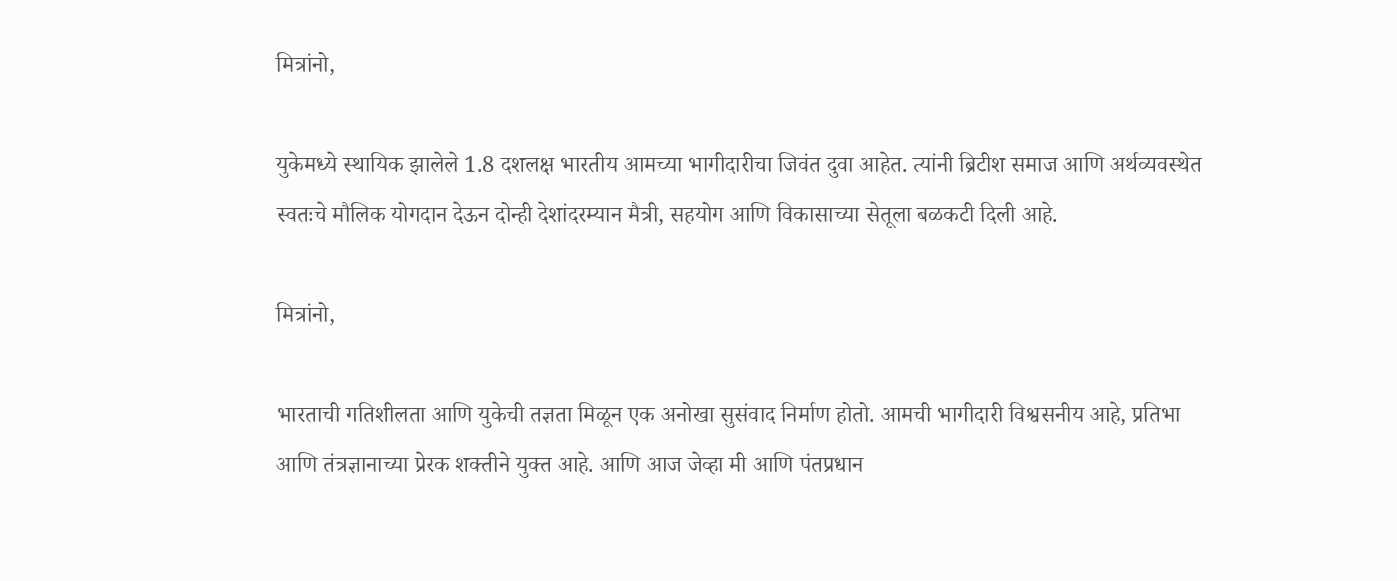मित्रांनो,

युकेमध्ये स्थायिक झालेले 1.8 दशलक्ष भारतीय आमच्या भागीदारीचा जिवंत दुवा आहेत. त्यांनी ब्रिटीश समाज आणि अर्थव्यवस्थेत स्वतःचे मौलिक योगदान देऊन दोन्ही देशांदरम्यान मैत्री, सहयोग आणि विकासाच्या सेतूला बळकटी दिली आहे.

मित्रांनो,

भारताची गतिशीलता आणि युकेची तज्ञता मिळून एक अनोखा सुसंवाद निर्माण होतो. आमची भागीदारी विश्वसनीय आहे, प्रतिभा आणि तंत्रज्ञानाच्या प्रेरक शक्तीने युक्त आहे. आणि आज जेव्हा मी आणि पंतप्रधान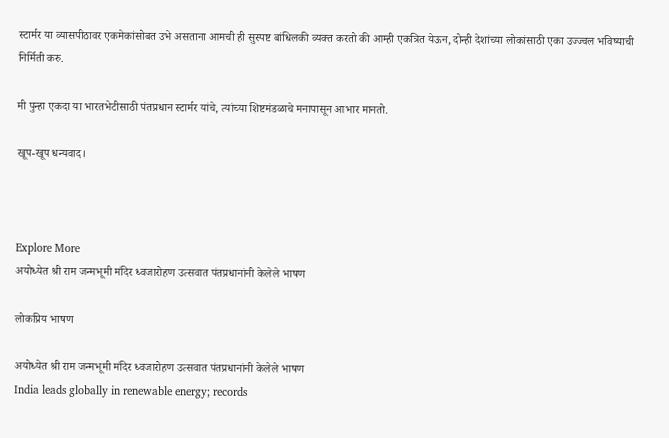स्टार्मर या व्यासपीठावर एकमेकांसोबत उभे असताना आमची ही सुस्पष्ट बांधिलकी व्यक्त करतो की आम्ही एकत्रित येऊन, दोन्ही देशांच्या लोकांसाठी एका उज्ज्वल भविष्याची निर्मिती करु.

मी पुन्हा एकदा या भारतभेटीसाठी पंतप्रधान स्टार्मर यांचे, त्यांच्या शिष्टमंडळाचे मनापासून आभार मानतो.

खूप-खूप धन्यवाद।



Explore More
अयोध्येत श्री राम जन्मभूमी मंदिर ध्वजारोहण उत्सवात पंतप्रधानांनी केलेले भाषण

लोकप्रिय भाषण

अयोध्येत श्री राम जन्मभूमी मंदिर ध्वजारोहण उत्सवात पंतप्रधानांनी केलेले भाषण
India leads globally in renewable energy; records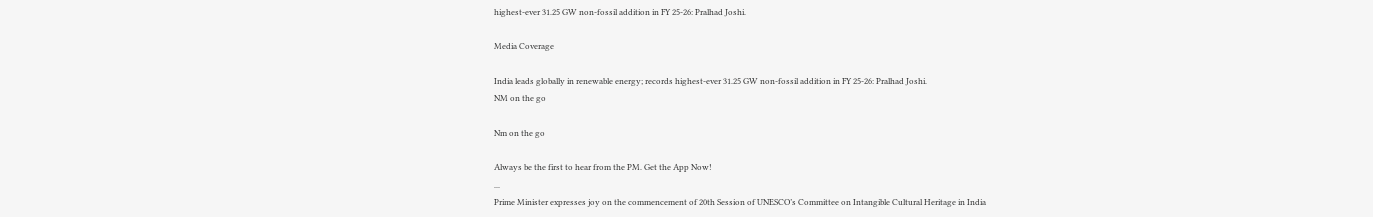highest-ever 31.25 GW non-fossil addition in FY 25-26: Pralhad Joshi.

Media Coverage

India leads globally in renewable energy; records highest-ever 31.25 GW non-fossil addition in FY 25-26: Pralhad Joshi.
NM on the go

Nm on the go

Always be the first to hear from the PM. Get the App Now!
...
Prime Minister expresses joy on the commencement of 20th Session of UNESCO’s Committee on Intangible Cultural Heritage in India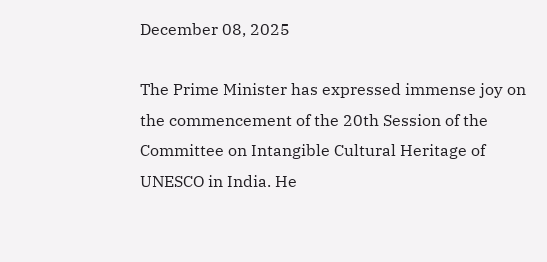December 08, 2025

The Prime Minister has expressed immense joy on the commencement of the 20th Session of the Committee on Intangible Cultural Heritage of UNESCO in India. He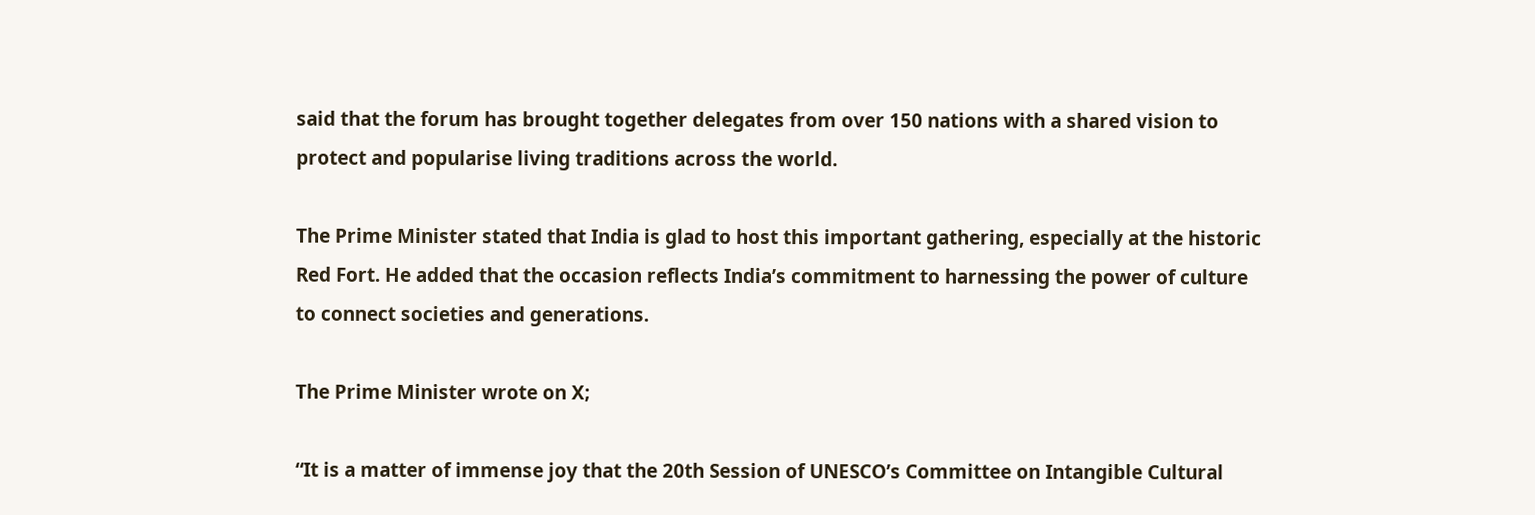said that the forum has brought together delegates from over 150 nations with a shared vision to protect and popularise living traditions across the world.

The Prime Minister stated that India is glad to host this important gathering, especially at the historic Red Fort. He added that the occasion reflects India’s commitment to harnessing the power of culture to connect societies and generations.

The Prime Minister wrote on X;

“It is a matter of immense joy that the 20th Session of UNESCO’s Committee on Intangible Cultural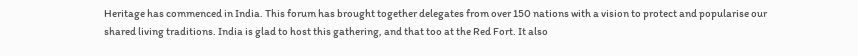Heritage has commenced in India. This forum has brought together delegates from over 150 nations with a vision to protect and popularise our shared living traditions. India is glad to host this gathering, and that too at the Red Fort. It also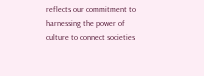reflects our commitment to harnessing the power of culture to connect societies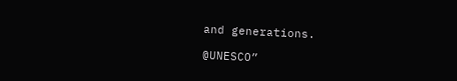and generations.

@UNESCO”